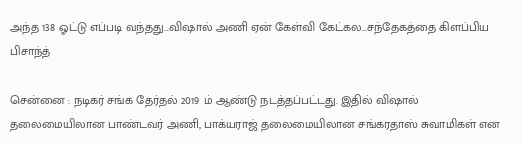அந்த 138 ஓட்டு எப்படி வந்தது...விஷால் அணி ஏன் கேள்வி கேட்கல...சந்தேகத்தை கிளப்பிய பிசாந்த்

சென்னை : நடிகர் சங்க தேர்தல் 2019 ம் ஆண்டு நடத்தப்பட்டது. இதில் விஷால் தலைமையிலான பாண்டவர் அணி, பாக்யராஜ் தலைமையிலான சங்கரதாஸ் சுவாமிகள் என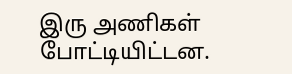இரு அணிகள் போட்டியிட்டன.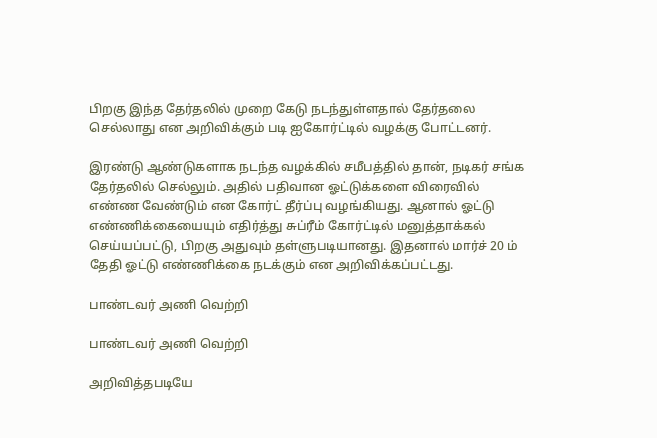பிறகு இந்த தேர்தலில் முறை கேடு நடந்துள்ளதால் தேர்தலை செல்லாது என அறிவிக்கும் படி ஐகோர்ட்டில் வழக்கு போட்டனர்.

இரண்டு ஆண்டுகளாக நடந்த வழக்கில் சமீபத்தில் தான், நடிகர் சங்க தேர்தலில் செல்லும். அதில் பதிவான ஓட்டுக்களை விரைவில் எண்ண வேண்டும் என கோர்ட் தீர்ப்பு வழங்கியது. ஆனால் ஓட்டு எண்ணிக்கையையும் எதிர்த்து சுப்ரீம் கோர்ட்டில் மனுத்தாக்கல் செய்யப்பட்டு, பிறகு அதுவும் தள்ளுபடியானது. இதனால் மார்ச் 20 ம் தேதி ஓட்டு எண்ணிக்கை நடக்கும் என அறிவிக்கப்பட்டது.

பாண்டவர் அணி வெற்றி

பாண்டவர் அணி வெற்றி

அறிவித்தபடியே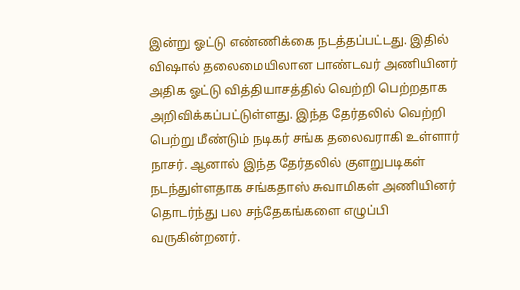இன்று ஓட்டு எண்ணிக்கை நடத்தப்பட்டது. இதில் விஷால் தலைமையிலான பாண்டவர் அணியினர் அதிக ஓட்டு வித்தியாசத்தில் வெற்றி பெற்றதாக அறிவிக்கப்பட்டுள்ளது. இந்த தேர்தலில் வெற்றி பெற்று மீண்டும் நடிகர் சங்க தலைவராகி உள்ளார் நாசர். ஆனால் இந்த தேர்தலில் குளறுபடிகள் நடந்துள்ளதாக சங்கதாஸ் சுவாமிகள் அணியினர் தொடர்ந்து பல சந்தேகங்களை எழுப்பி வருகின்றனர்.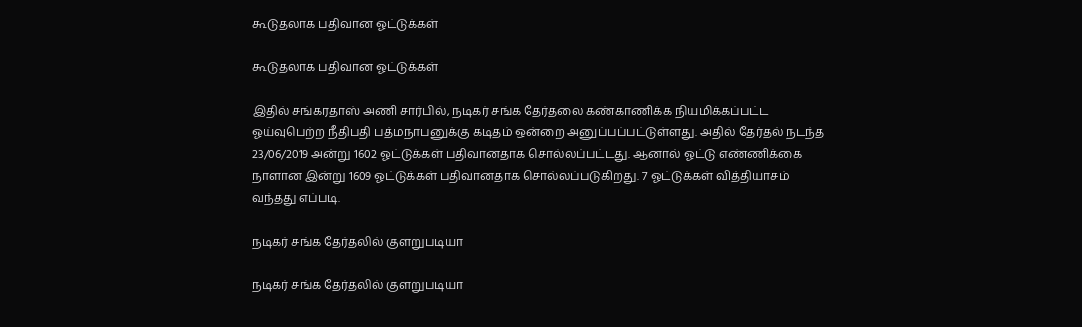கூடுதலாக பதிவான ஓட்டுக்கள்

கூடுதலாக பதிவான ஓட்டுக்கள்

இதில் சங்கரதாஸ் அணி சார்பில், நடிகர் சங்க தேர்தலை கண்காணிக்க நியமிக்கப்பட்ட ஓய்வுபெற்ற நீதிபதி பத்மநாபனுக்கு கடிதம் ஒன்றை அனுப்பப்பட்டுள்ளது. அதில் தேர்தல் நடந்த 23/06/2019 அன்று 1602 ஓட்டுக்கள் பதிவானதாக சொல்லப்பட்டது. ஆனால் ஓட்டு எண்ணிக்கை நாளான இன்று 1609 ஓட்டுக்கள் பதிவானதாக சொல்லப்படுகிறது. 7 ஓட்டுக்கள் வித்தியாசம் வந்தது எப்படி.

நடிகர் சங்க தேர்தலில் குளறுபடியா

நடிகர் சங்க தேர்தலில் குளறுபடியா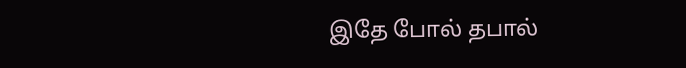இதே போல் தபால்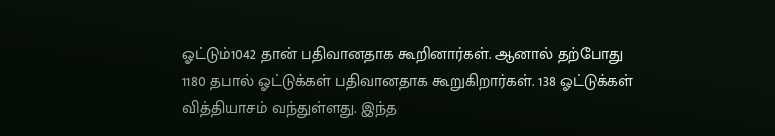ஓட்டும்1042 தான் பதிவானதாக கூறினார்கள். ஆனால் தற்போது 1180 தபால் ஓட்டுக்கள் பதிவானதாக கூறுகிறார்கள். 138 ஓட்டுக்கள் வித்தியாசம் வந்துள்ளது. இந்த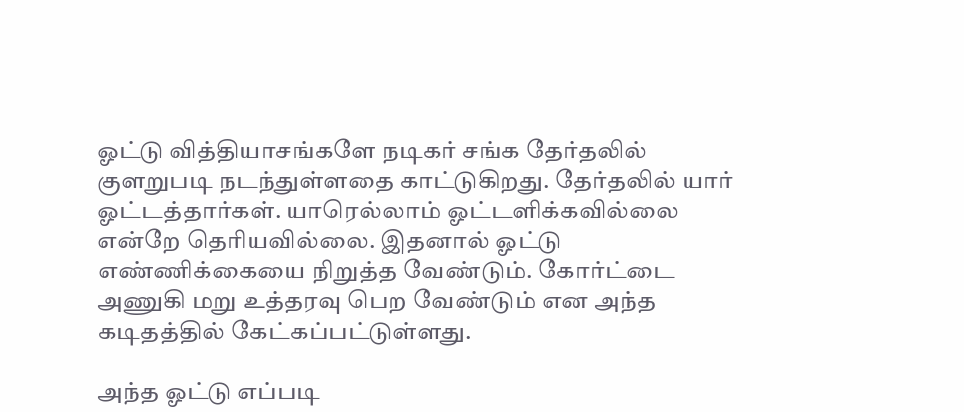ஓட்டு வித்தியாசங்களே நடிகர் சங்க தேர்தலில் குளறுபடி நடந்துள்ளதை காட்டுகிறது. தேர்தலில் யார் ஓட்டத்தார்கள். யாரெல்லாம் ஓட்டளிக்கவில்லை என்றே தெரியவில்லை. இதனால் ஓட்டு எண்ணிக்கையை நிறுத்த வேண்டும். கோர்ட்டை அணுகி மறு உத்தரவு பெற வேண்டும் என அந்த கடிதத்தில் கேட்கப்பட்டுள்ளது.

அந்த ஓட்டு எப்படி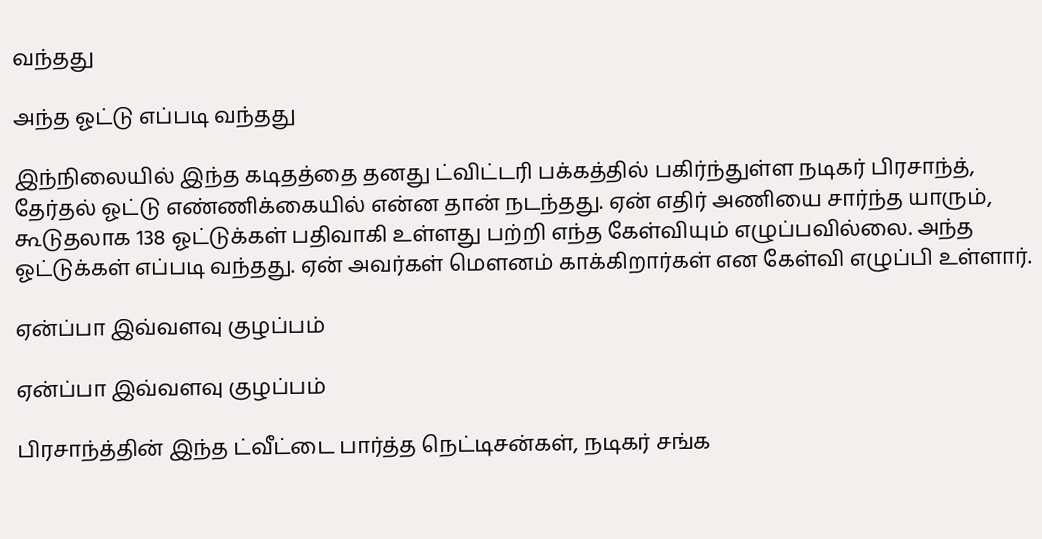வந்தது

அந்த ஓட்டு எப்படி வந்தது

இந்நிலையில் இந்த கடிதத்தை தனது ட்விட்டரி பக்கத்தில் பகிர்ந்துள்ள நடிகர் பிரசாந்த், தேர்தல் ஓட்டு எண்ணிக்கையில் என்ன தான் நடந்தது. ஏன் எதிர் அணியை சார்ந்த யாரும், கூடுதலாக 138 ஓட்டுக்கள் பதிவாகி உள்ளது பற்றி எந்த கேள்வியும் எழுப்பவில்லை. அந்த ஓட்டுக்கள் எப்படி வந்தது. ஏன் அவர்கள் மெளனம் காக்கிறார்கள் என கேள்வி எழுப்பி உள்ளார்.

ஏன்ப்பா இவ்வளவு குழப்பம்

ஏன்ப்பா இவ்வளவு குழப்பம்

பிரசாந்த்தின் இந்த ட்வீட்டை பார்த்த நெட்டிசன்கள், நடிகர் சங்க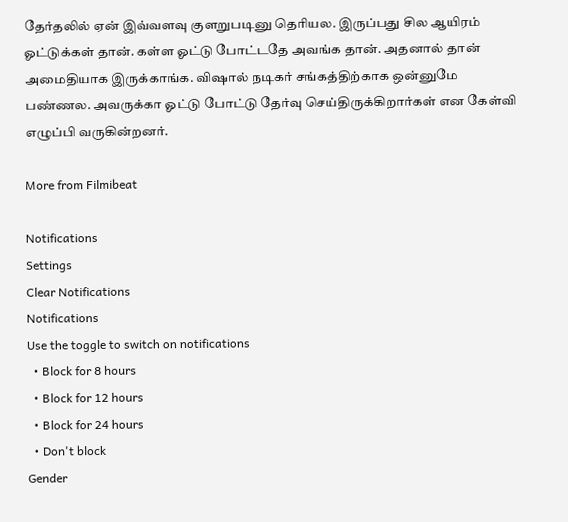தேர்தலில் ஏன் இவ்வளவு குளறுபடினு தெரியல. இருப்பது சில ஆயிரம் ஓட்டுக்கள் தான். கள்ள ஓட்டு போட்டதே அவங்க தான். அதனால் தான் அமைதியாக இருக்காங்க. விஷால் நடிகர் சங்கத்திற்காக ஒன்னுமே பண்ணல. அவருக்கா ஓட்டு போட்டு தேர்வு செய்திருக்கிறார்கள் என கேள்வி எழுப்பி வருகின்றனர்.

More from Filmibeat

Notifications
Settings
Clear Notifications
Notifications
Use the toggle to switch on notifications
  • Block for 8 hours
  • Block for 12 hours
  • Block for 24 hours
  • Don't block
Gender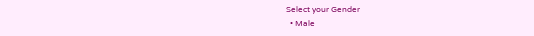Select your Gender
  • Male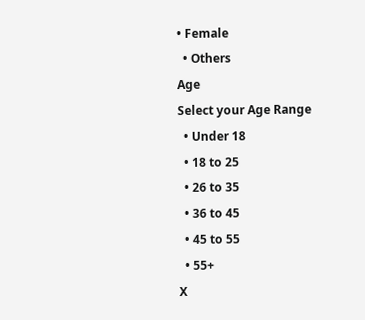• Female
  • Others
Age
Select your Age Range
  • Under 18
  • 18 to 25
  • 26 to 35
  • 36 to 45
  • 45 to 55
  • 55+
X